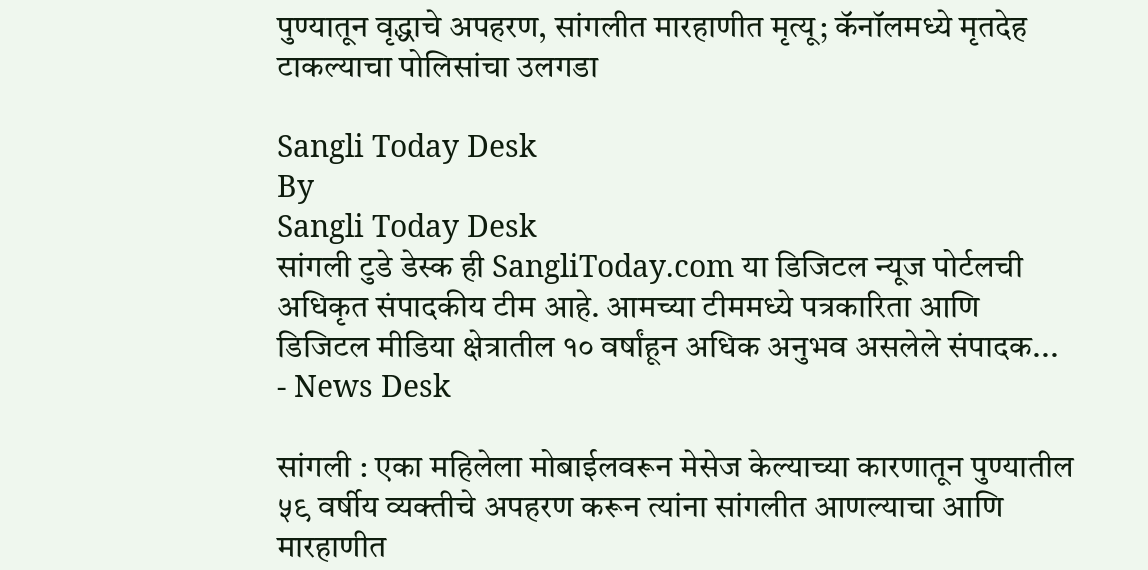पुण्यातून वृद्धाचे अपहरण, सांगलीत मारहाणीत मृत्यू; कॅनॉलमध्ये मृतदेह टाकल्याचा पोलिसांचा उलगडा

Sangli Today Desk
By
Sangli Today Desk
सांगली टुडे डेस्क ही SangliToday.com या डिजिटल न्यूज पोर्टलची अधिकृत संपादकीय टीम आहे. आमच्या टीममध्ये पत्रकारिता आणि डिजिटल मीडिया क्षेत्रातील १० वर्षांहून अधिक अनुभव असलेले संपादक...
- News Desk

सांगली : एका महिलेला मोबाईलवरून मेसेज केल्याच्या कारणातून पुण्यातील ५९ वर्षीय व्यक्तीचे अपहरण करून त्यांना सांगलीत आणल्याचा आणि मारहाणीत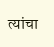त्यांचा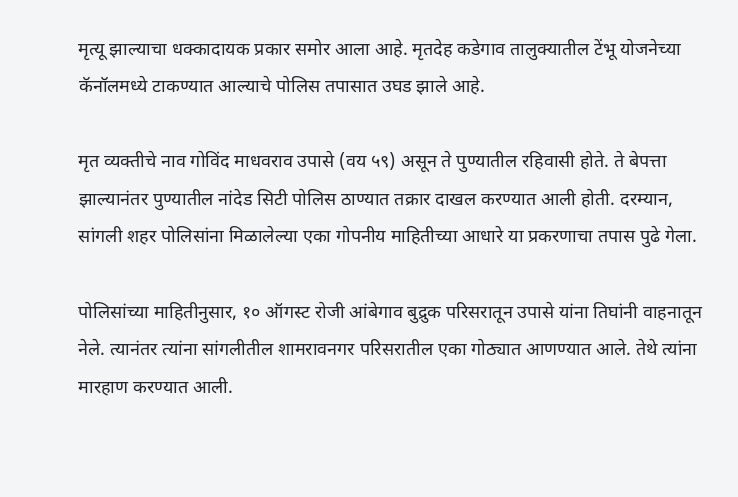मृत्यू झाल्याचा धक्कादायक प्रकार समोर आला आहे. मृतदेह कडेगाव तालुक्यातील टेंभू योजनेच्या कॅनॉलमध्ये टाकण्यात आल्याचे पोलिस तपासात उघड झाले आहे.

मृत व्यक्तीचे नाव गोविंद माधवराव उपासे (वय ५९) असून ते पुण्यातील रहिवासी होते. ते बेपत्ता झाल्यानंतर पुण्यातील नांदेड सिटी पोलिस ठाण्यात तक्रार दाखल करण्यात आली होती. दरम्यान, सांगली शहर पोलिसांना मिळालेल्या एका गोपनीय माहितीच्या आधारे या प्रकरणाचा तपास पुढे गेला.

पोलिसांच्या माहितीनुसार, १० ऑगस्ट रोजी आंबेगाव बुद्रुक परिसरातून उपासे यांना तिघांनी वाहनातून नेले. त्यानंतर त्यांना सांगलीतील शामरावनगर परिसरातील एका गोठ्यात आणण्यात आले. तेथे त्यांना मारहाण करण्यात आली.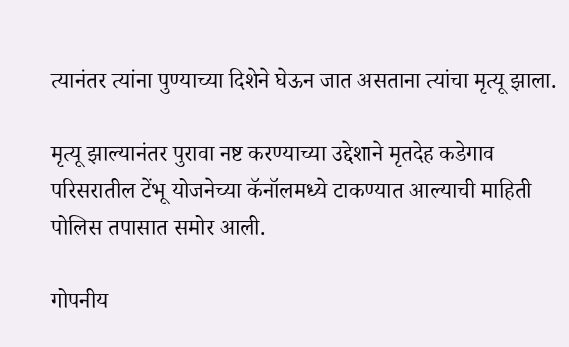त्यानंतर त्यांना पुण्याच्या दिशेने घेऊन जात असताना त्यांचा मृत्यू झाला.

मृत्यू झाल्यानंतर पुरावा नष्ट करण्याच्या उद्देशाने मृतदेह कडेगाव परिसरातील टेंभू योजनेच्या कॅनॉलमध्ये टाकण्यात आल्याची माहिती पोलिस तपासात समोर आली.

गोपनीय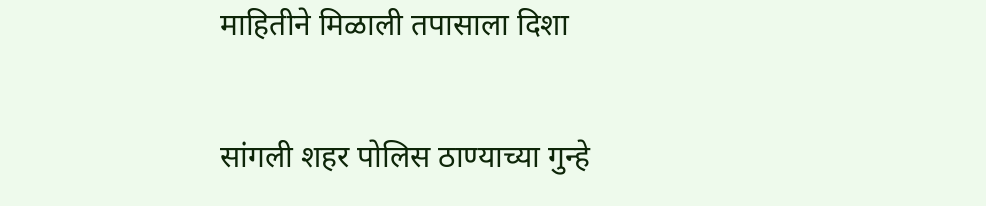माहितीने मिळाली तपासाला दिशा

सांगली शहर पोलिस ठाण्याच्या गुन्हे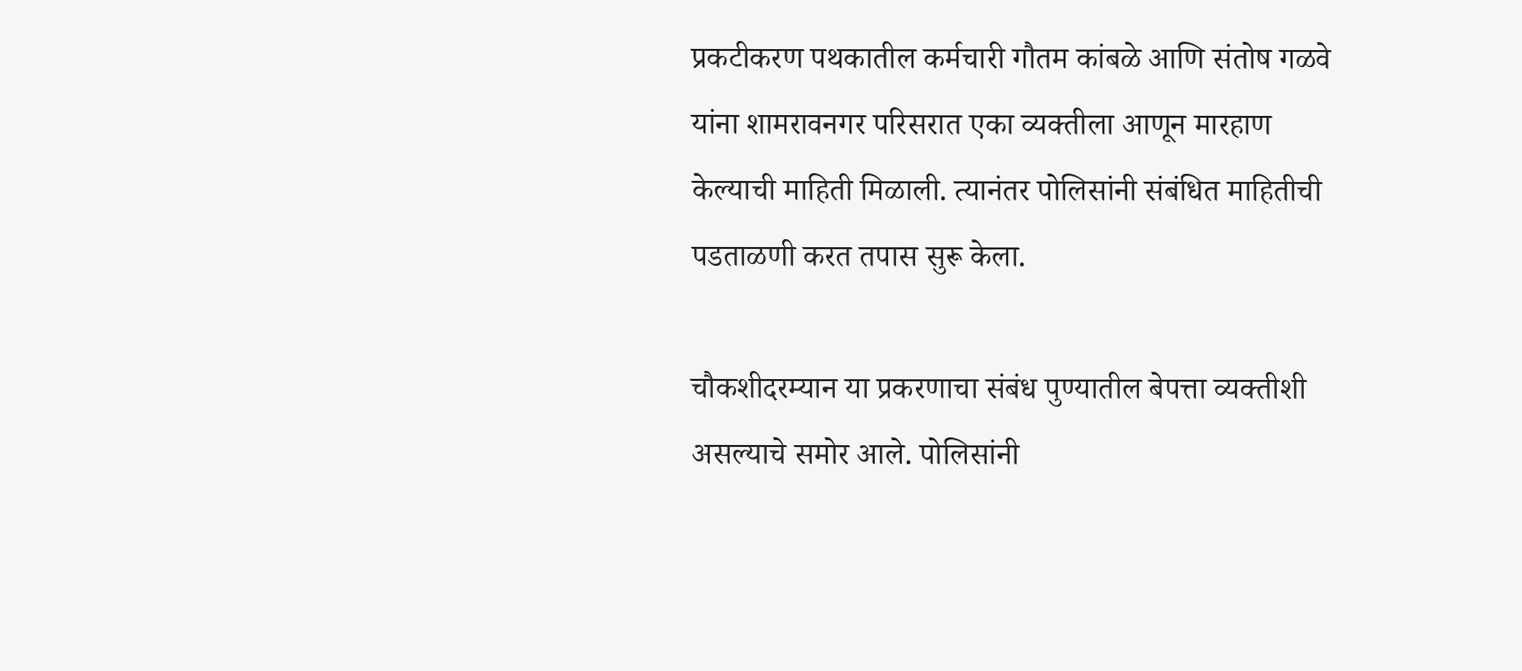प्रकटीकरण पथकातील कर्मचारी गौतम कांबळे आणि संतोष गळवे यांना शामरावनगर परिसरात एका व्यक्तीला आणून मारहाण केल्याची माहिती मिळाली. त्यानंतर पोलिसांनी संबंधित माहितीची पडताळणी करत तपास सुरू केला.

चौकशीदरम्यान या प्रकरणाचा संबंध पुण्यातील बेपत्ता व्यक्तीशी असल्याचे समोर आले. पोलिसांनी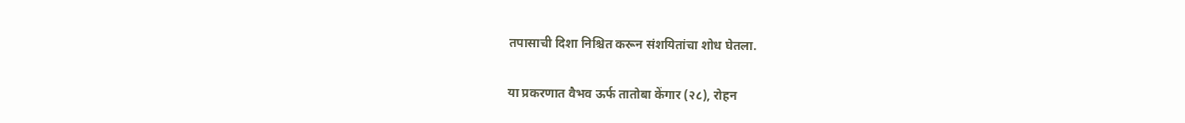तपासाची दिशा निश्चित करून संशयितांचा शोध घेतला.

या प्रकरणात वैभव ऊर्फ तातोबा केंगार (२८), रोहन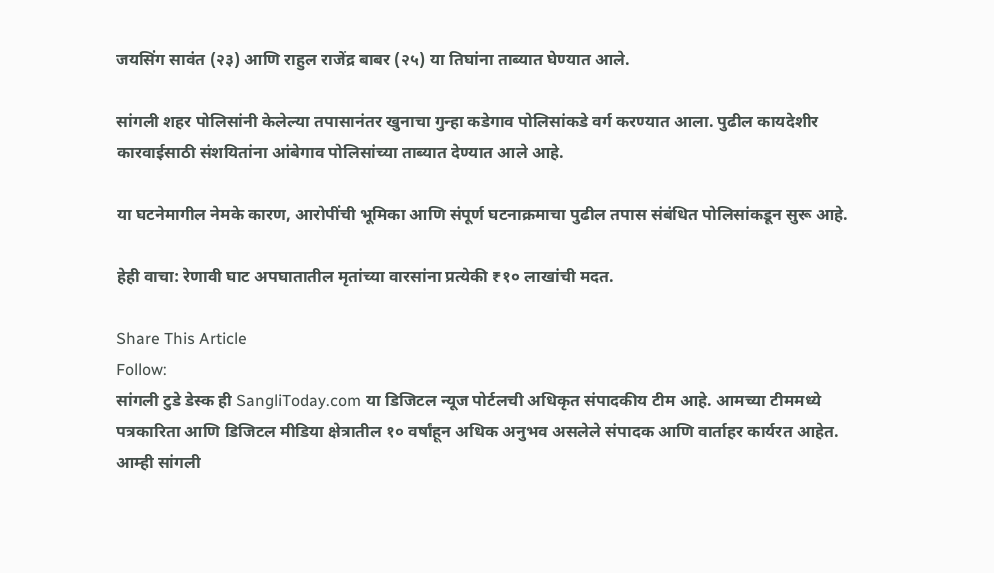जयसिंग सावंत (२३) आणि राहुल राजेंद्र बाबर (२५) या तिघांना ताब्यात घेण्यात आले.

सांगली शहर पोलिसांनी केलेल्या तपासानंतर खुनाचा गुन्हा कडेगाव पोलिसांकडे वर्ग करण्यात आला. पुढील कायदेशीर कारवाईसाठी संशयितांना आंबेगाव पोलिसांच्या ताब्यात देण्यात आले आहे.

या घटनेमागील नेमके कारण, आरोपींची भूमिका आणि संपूर्ण घटनाक्रमाचा पुढील तपास संबंधित पोलिसांकडून सुरू आहे.

हेही वाचा: रेणावी घाट अपघातातील मृतांच्या वारसांना प्रत्येकी ₹१० लाखांची मदत.

Share This Article
Follow:
सांगली टुडे डेस्क ही SangliToday.com या डिजिटल न्यूज पोर्टलची अधिकृत संपादकीय टीम आहे. आमच्या टीममध्ये पत्रकारिता आणि डिजिटल मीडिया क्षेत्रातील १० वर्षांहून अधिक अनुभव असलेले संपादक आणि वार्ताहर कार्यरत आहेत. आम्ही सांगली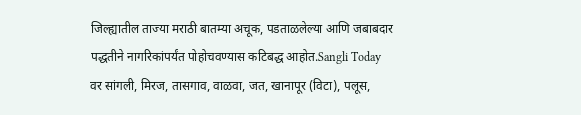जिल्ह्यातील ताज्या मराठी बातम्या अचूक, पडताळलेल्या आणि जबाबदार पद्धतीने नागरिकांपर्यंत पोहोचवण्यास कटिबद्ध आहोत.Sangli Today वर सांगली, मिरज, तासगाव, वाळवा, जत, खानापूर (विटा), पलूस,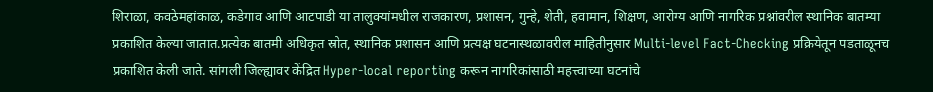शिराळा, कवठेमहांकाळ, कडेगाव आणि आटपाडी या तालुक्यांमधील राजकारण, प्रशासन, गुन्हे, शेती, हवामान, शिक्षण, आरोग्य आणि नागरिक प्रश्नांवरील स्थानिक बातम्या प्रकाशित केल्या जातात.प्रत्येक बातमी अधिकृत स्रोत, स्थानिक प्रशासन आणि प्रत्यक्ष घटनास्थळावरील माहितीनुसार Multi-level Fact-Checking प्रक्रियेतून पडताळूनच प्रकाशित केली जाते. सांगली जिल्ह्यावर केंद्रित Hyper-local reporting करून नागरिकांसाठी महत्त्वाच्या घटनांचे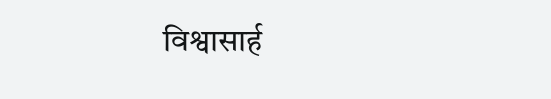विश्वासार्ह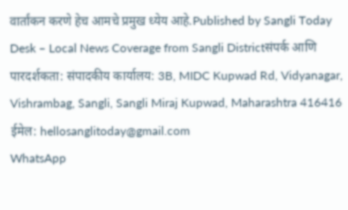वार्तांकन करणे हेच आमचे प्रमुख ध्येय आहे.Published by Sangli Today Desk – Local News Coverage from Sangli Districtसंपर्क आणि पारदर्शकता: संपादकीय कार्यालय: 3B, MIDC Kupwad Rd, Vidyanagar, Vishrambag, Sangli, Sangli Miraj Kupwad, Maharashtra 416416 ईमेल: hellosanglitoday@gmail.com
WhatsApp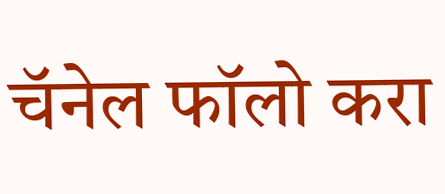चॅनेल फॉलो करा